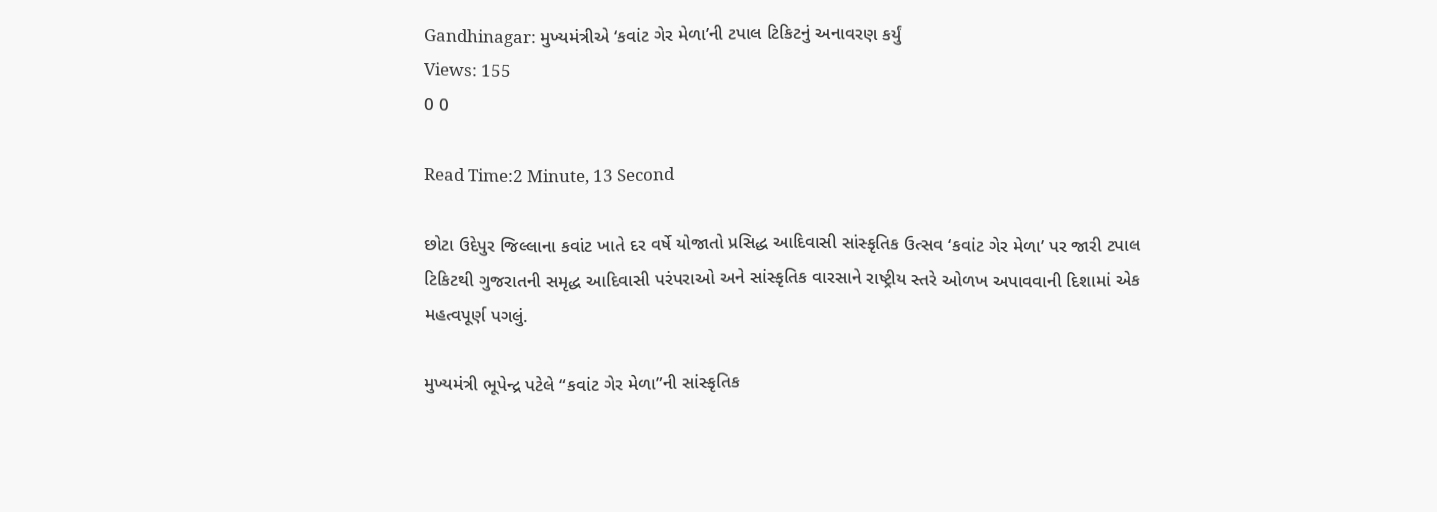Gandhinagar: મુખ્યમંત્રીએ ‘કવાંટ ગેર મેળા’ની ટપાલ ટિકિટનું અનાવરણ કર્યું
Views: 155
0 0

Read Time:2 Minute, 13 Second

છોટા ઉદેપુર જિલ્લાના કવાંટ ખાતે દર વર્ષે યોજાતો પ્રસિદ્ધ આદિવાસી સાંસ્કૃતિક ઉત્સવ ‘કવાંટ ગેર મેળા’ પર જારી ટપાલ ટિકિટથી ગુજરાતની સમૃદ્ધ આદિવાસી પરંપરાઓ અને સાંસ્કૃતિક વારસાને રાષ્ટ્રીય સ્તરે ઓળખ અપાવવાની દિશામાં એક મહત્વપૂર્ણ પગલું.

મુખ્યમંત્રી ભૂપેન્દ્ર પટેલે “કવાંટ ગેર મેળા”ની સાંસ્કૃતિક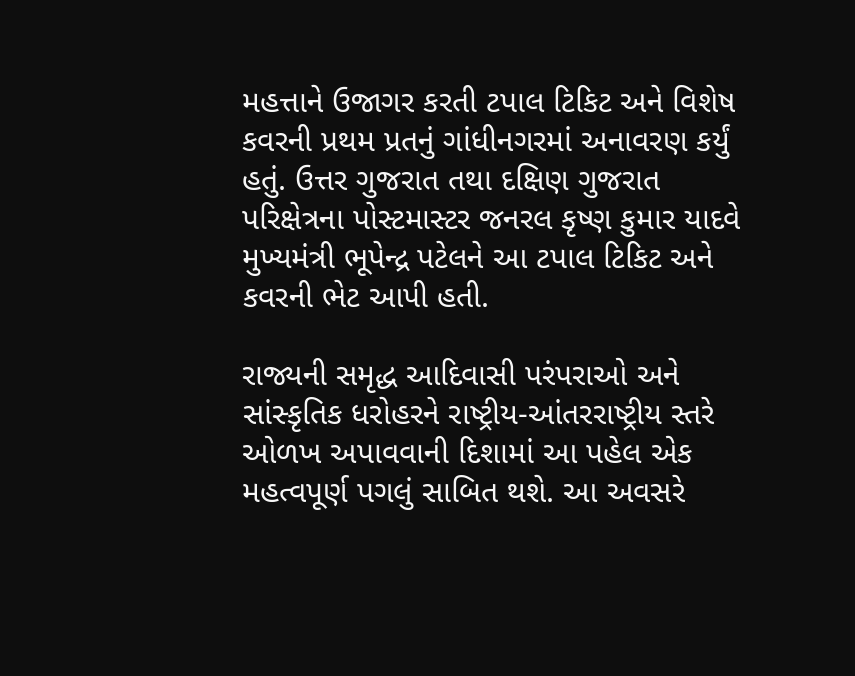મહત્તાને ઉજાગર કરતી ટપાલ ટિકિટ અને વિશેષ કવરની પ્રથમ પ્રતનું ગાંધીનગરમાં અનાવરણ કર્યું હતું. ઉત્તર ગુજરાત તથા દક્ષિણ ગુજરાત પરિક્ષેત્રના પોસ્ટમાસ્ટર જનરલ કૃષ્ણ કુમાર યાદવે મુખ્યમંત્રી ભૂપેન્દ્ર પટેલને આ ટપાલ ટિકિટ અને કવરની ભેટ આપી હતી.

રાજ્યની સમૃદ્ધ આદિવાસી પરંપરાઓ અને સાંસ્કૃતિક ધરોહરને રાષ્ટ્રીય-આંતરરાષ્ટ્રીય સ્તરે ઓળખ અપાવવાની દિશામાં આ પહેલ એક મહત્વપૂર્ણ પગલું સાબિત થશે. આ અવસરે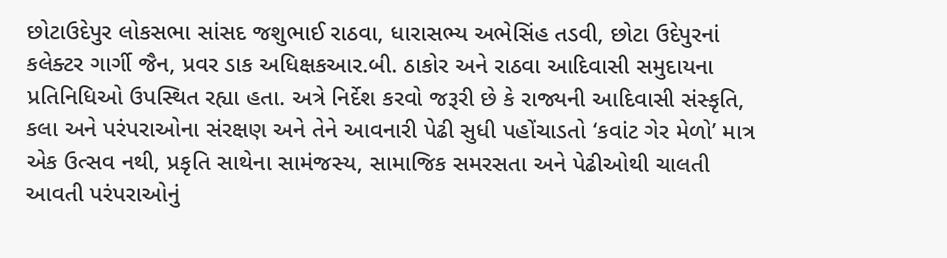છોટાઉદેપુર લોકસભા સાંસદ જશુભાઈ રાઠવા, ધારાસભ્ય અભેસિંહ તડવી, છોટા ઉદેપુરનાં કલેક્ટર ગાર્ગી જૈન, પ્રવર ડાક અધિક્ષકઆર.બી. ઠાકોર અને રાઠવા આદિવાસી સમુદાયના પ્રતિનિધિઓ ઉપસ્થિત રહ્યા હતા. અત્રે નિર્દેશ કરવો જરૂરી છે કે રાજ્યની આદિવાસી સંસ્કૃતિ, કલા અને પરંપરાઓના સંરક્ષણ અને તેને આવનારી પેઢી સુધી પહોંચાડતો ‘કવાંટ ગેર મેળો’ માત્ર એક ઉત્સવ નથી, પ્રકૃતિ સાથેના સામંજસ્ય, સામાજિક સમરસતા અને પેઢીઓથી ચાલતી આવતી પરંપરાઓનું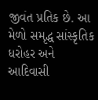જીવંત પ્રતિક છે. આ મેળો સમૃદ્ધ સાંસ્કૃતિક ધરોહર અને આદિવાસી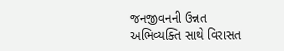જનજીવનની ઉન્નત અભિવ્યક્તિ સાથે વિરાસત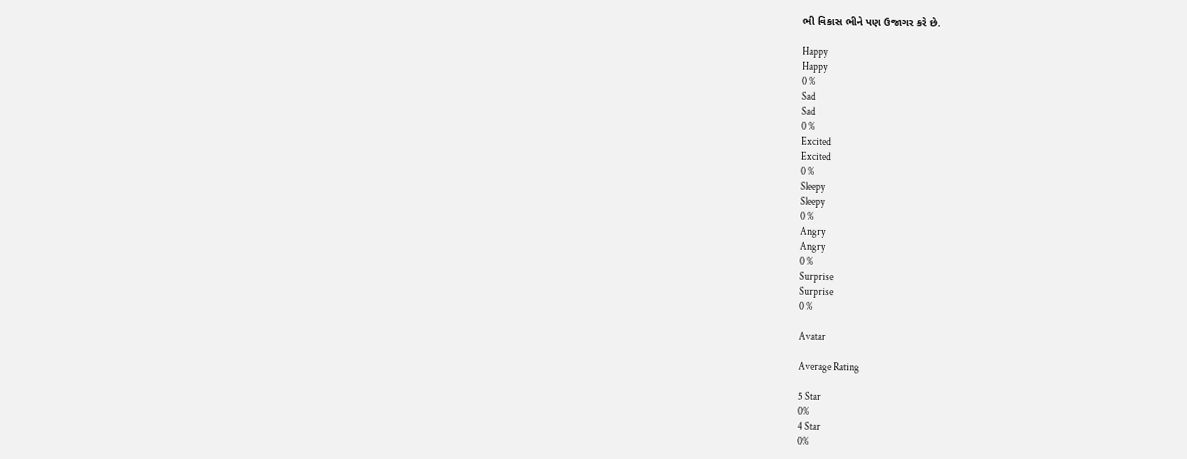ભી વિકાસ ભીને પણ ઉજાગર કરે છે.

Happy
Happy
0 %
Sad
Sad
0 %
Excited
Excited
0 %
Sleepy
Sleepy
0 %
Angry
Angry
0 %
Surprise
Surprise
0 %

Avatar

Average Rating

5 Star
0%
4 Star
0%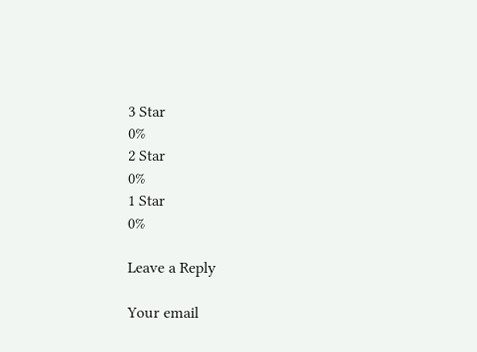3 Star
0%
2 Star
0%
1 Star
0%

Leave a Reply

Your email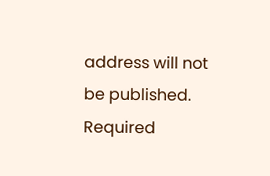address will not be published. Required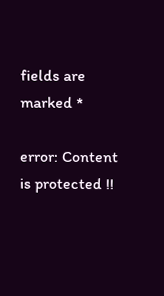fields are marked *

error: Content is protected !!